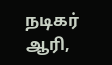நடிகர் ஆரி,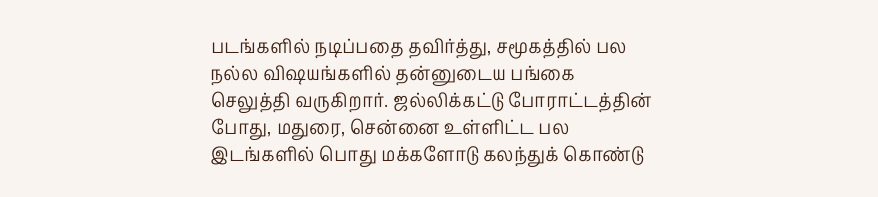படங்களில் நடிப்பதை தவிர்த்து, சமூகத்தில் பல நல்ல விஷயங்களில் தன்னுடைய பங்கை செலுத்தி வருகிறார். ஜல்லிக்கட்டு போராட்டத்தின் போது, மதுரை, சென்னை உள்ளிட்ட பல இடங்களில் பொது மக்களோடு கலந்துக் கொண்டு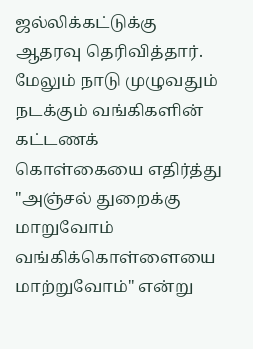ஜல்லிக்கட்டுக்கு ஆதரவு தெரிவித்தார். மேலும் நாடு முழுவதும் நடக்கும் வங்கிகளின் கட்டணக் கொள்கையை எதிர்த்து "அஞ்சல் துறைக்கு மாறுவோம் வங்கிக்கொள்ளையை மாற்றுவோம்" என்று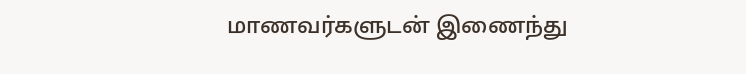மாணவர்களுடன் இணைந்து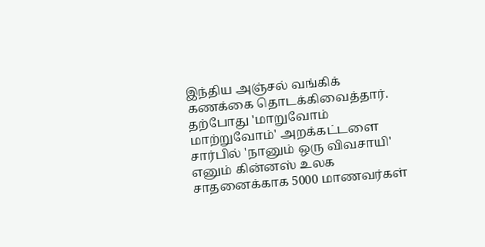இந்திய அஞ்சல் வங்கிக் கணக்கை தொடக்கிவைத்தார்.
தற்போது 'மாறுவோம் மாற்றுவோம்' அறக்கட்டளை சார்பில் 'நானும் ஒரு விவசாயி' எனும் கின்னஸ் உலக சாதனைக்காக 5000 மாணவர்கள்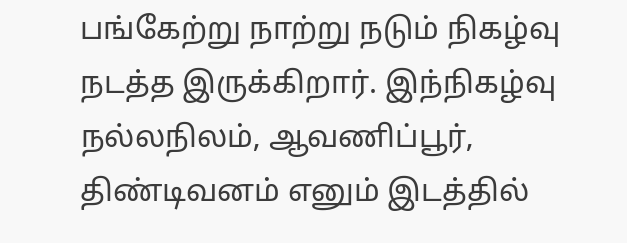பங்கேற்று நாற்று நடும் நிகழ்வு நடத்த இருக்கிறார். இந்நிகழ்வு நல்லநிலம், ஆவணிப்பூர், திண்டிவனம் எனும் இடத்தில்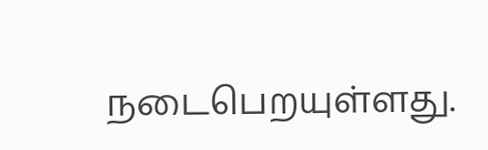நடைபெறயுள்ளது.